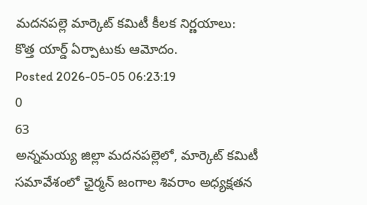మదనపల్లె మార్కెట్ కమిటీ కీలక నిర్ణయాలు: కొత్త యార్డ్ ఏర్పాటుకు ఆమోదం.
Posted 2026-05-05 06:23:19
0
63
అన్నమయ్య జిల్లా మదనపల్లెలో, మార్కెట్ కమిటీ సమావేశంలో ఛైర్మన్ జంగాల శివరాం అధ్యక్షతన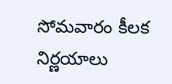సోమవారం కీలక నిర్ణయాలు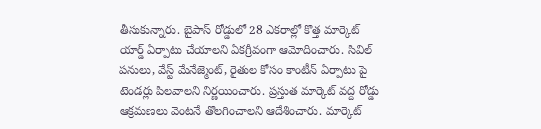తీసుకున్నారు. బైపాస్ రోడ్డులో 28 ఎకరాల్లో కొత్త మార్కెట్ యార్డ్ ఏర్పాటు చేయాలని ఏకగ్రీవంగా ఆమోదించారు. సివిల్ పనులు, వేస్ట్ మేనేజ్మెంట్, రైతుల కోసం కాంటీన్ ఏర్పాటు పై టెండర్లు పిలవాలని నిర్ణయించారు. ప్రస్తుత మార్కెట్ వద్ద రోడ్డు ఆక్రమణలు వెంటనే తొలగించాలని ఆదేశించారు. మార్కెట్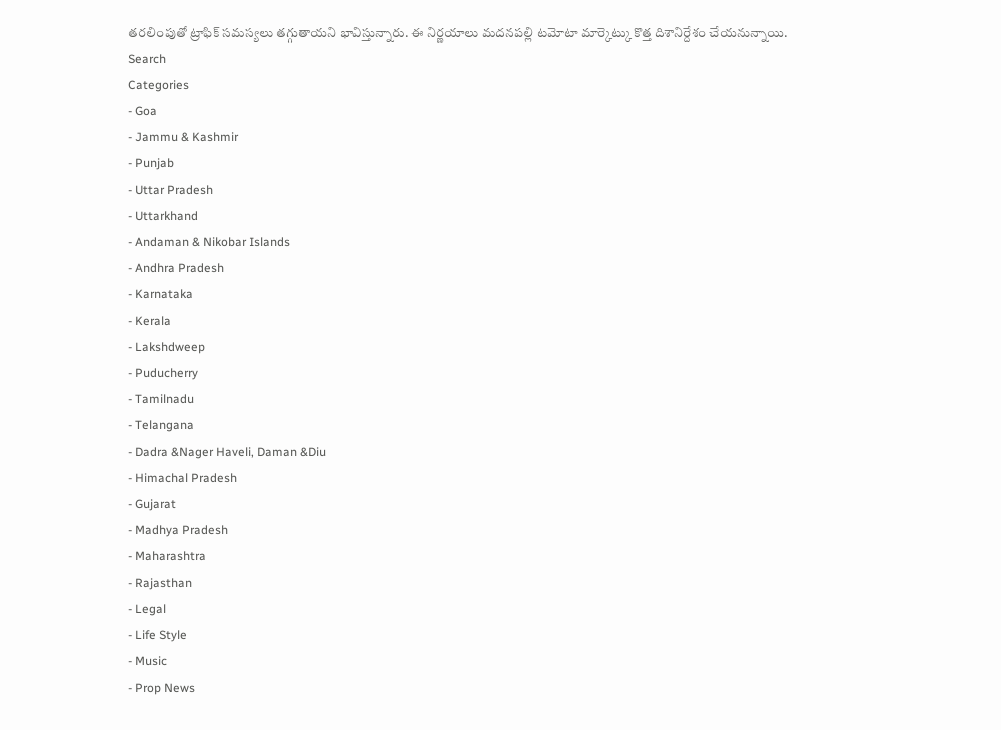తరలింపుతో ట్రాఫిక్ సమస్యలు తగ్గుతాయని భావిస్తున్నారు. ఈ నిర్ణయాలు మదనపల్లి టమోటా మార్కెట్కు కొత్త దిశానిర్దేశం చేయనున్నాయి.
Search
Categories
- Goa
- Jammu & Kashmir
- Punjab
- Uttar Pradesh
- Uttarkhand
- Andaman & Nikobar Islands
- Andhra Pradesh
- Karnataka
- Kerala
- Lakshdweep
- Puducherry
- Tamilnadu
- Telangana
- Dadra &Nager Haveli, Daman &Diu
- Himachal Pradesh
- Gujarat
- Madhya Pradesh
- Maharashtra
- Rajasthan
- Legal
- Life Style
- Music
- Prop News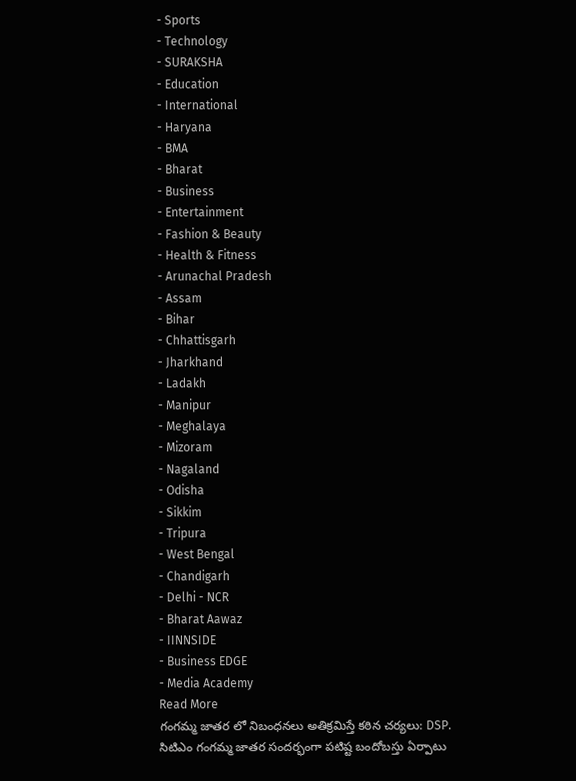- Sports
- Technology
- SURAKSHA
- Education
- International
- Haryana
- BMA
- Bharat
- Business
- Entertainment
- Fashion & Beauty
- Health & Fitness
- Arunachal Pradesh
- Assam
- Bihar
- Chhattisgarh
- Jharkhand
- Ladakh
- Manipur
- Meghalaya
- Mizoram
- Nagaland
- Odisha
- Sikkim
- Tripura
- West Bengal
- Chandigarh
- Delhi - NCR
- Bharat Aawaz
- IINNSIDE
- Business EDGE
- Media Academy
Read More
గంగమ్మ జాతర లో నిబంధనలు అతిక్రమిస్తే కఠిన చర్యలు: DSP.
సిటిఎం గంగమ్మ జాతర సందర్భంగా పటిష్ట బందోబస్తు ఏర్పాటు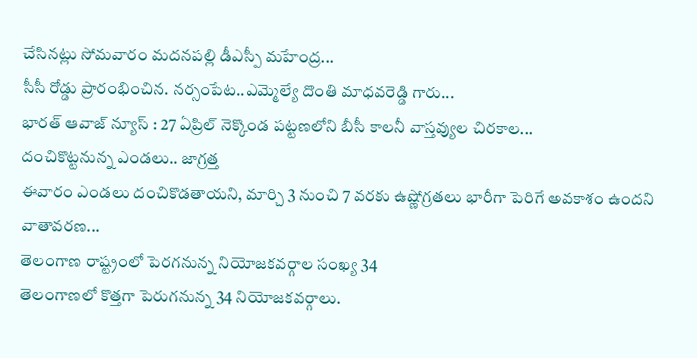చేసినట్లు సోమవారం మదనపల్లి డీఎస్పీ మహేంద్ర...
సీసీ రోడ్డు ప్రారంభించిన. నర్సంపేట..ఎమ్మెల్యే దొంతి మాధవరెడ్డి గారు...
భారత్ ఆవాజ్ న్యూస్ : 27 ఏప్రిల్ నెక్కొండ పట్టణలోని బీసీ కాలనీ వాస్తవ్యుల చిరకాల...
దంచికొట్టనున్న ఎండలు.. జాగ్రత్త
ఈవారం ఎండలు దంచికొడతాయని, మార్చి 3 నుంచి 7 వరకు ఉష్ణోగ్రతలు భారీగా పెరిగే అవకాశం ఉందని వాతావరణ...
తెలంగాణ రాష్ట్రంలో పెరగనున్న నియోజకవర్గాల సంఖ్య 34
తెలంగాణలో కొత్తగా పెరుగనున్న 34 నియోజకవర్గాలు.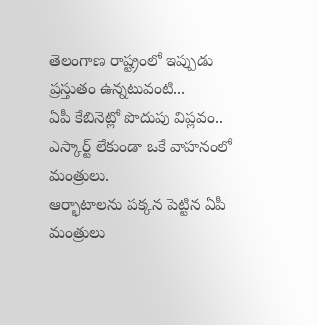తెలంగాణ రాష్ట్రంలో ఇప్పుడు ప్రస్తుతం ఉన్నటువంటి...
ఏపీ కేబినెట్లో పొదుపు విప్లవం.. ఎస్కార్ట్ లేకుండా ఒకే వాహనంలో మంత్రులు.
ఆర్భాటాలను పక్కన పెట్టిన ఏపీ మంత్రులు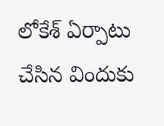లోకేశ్ ఏర్పాటు చేసిన విందుకు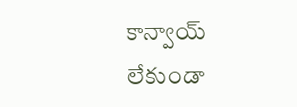కాన్వాయ్ లేకుండా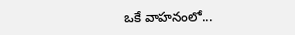ఒకే వాహనంలో...